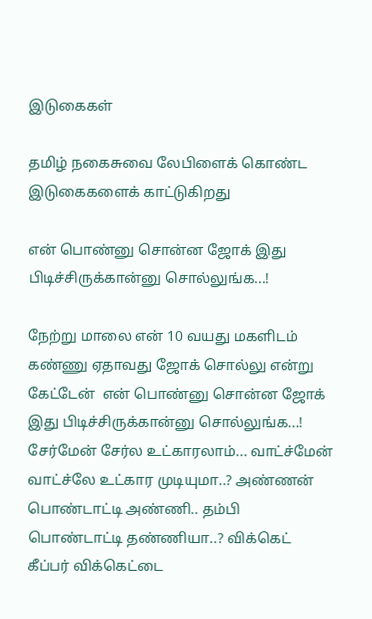இடுகைகள்

தமிழ் நகைசுவை லேபிளைக் கொண்ட இடுகைகளைக் காட்டுகிறது

என் பொண்னு சொன்ன ஜோக் இது பிடிச்சிருக்கான்னு சொல்லுங்க...!

நேற்று மாலை என் 10 வயது மகளிடம் கண்ணு ஏதாவது ஜோக் சொல்லு என்று கேட்டேன்  என் பொண்னு சொன்ன ஜோக் இது பிடிச்சிருக்கான்னு சொல்லுங்க...! சேர்மேன் சேர்ல உட்காரலாம்... வாட்ச்மேன் வாட்ச்லே உட்கார முடியுமா..? அண்ணன் பொண்டாட்டி அண்ணி.. தம்பி பொண்டாட்டி தண்ணியா..? விக்கெட் கீப்பர் விக்கெட்டை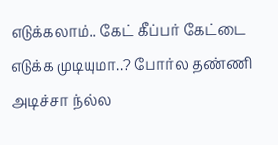எடுக்கலாம்.. கேட் கீப்பர் கேட்டை எடுக்க முடியுமா..? போர்ல தண்ணி அடிச்சா ந்ல்ல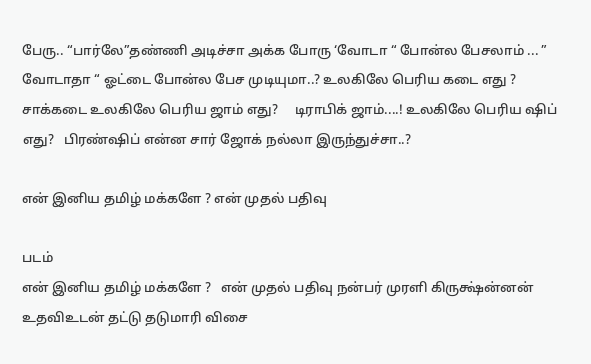பேரு.. “பார்லே”தண்ணி அடிச்சா அக்க போரு ‘வோடா “ போன்ல பேசலாம் ... ” வோடாதா “ ஓட்டை போன்ல பேச முடியுமா..? உலகிலே பெரிய கடை எது ?   சாக்கடை உலகிலே பெரிய ஜாம் எது?     டிராபிக் ஜாம்....! உலகிலே பெரிய ஷிப் எது?   பிரண்ஷிப் என்ன சார் ஜோக் நல்லா இருந்துச்சா..?

என் இனிய தமிழ் மக்களே ? என் முதல் பதிவு

படம்
என் இனிய தமிழ் மக்களே ?   என் முதல் பதிவு நன்பர் முரளி கிருக்ஷ்ன்னன் உதவிஉடன் தட்டு தடுமாரி விசை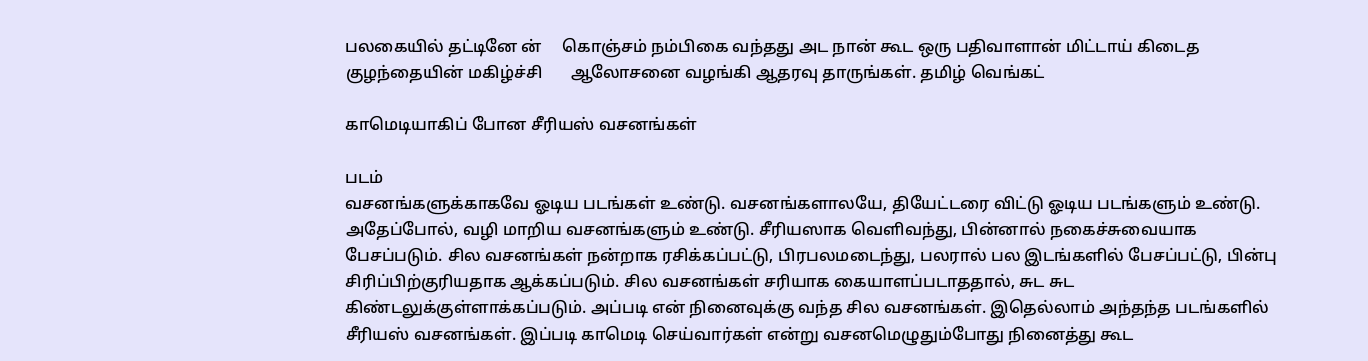பலகையில் தட்டினே ன்     கொஞ்சம் நம்பிகை வந்தது அட நான் கூட ஒரு பதிவாளான் மிட்டாய் கிடைத குழந்தையின் மகிழ்ச்சி       ஆலோசனை வழங்கி ஆதரவு தாருங்கள். தமிழ் வெங்கட்

காமெடியாகிப் போன சீரியஸ் வசனங்கள்

படம்
வசனங்களுக்காகவே ஓடிய படங்கள் உண்டு. வசனங்களாலயே, தியேட்டரை விட்டு ஓடிய படங்களும் உண்டு. அதேப்போல், வழி மாறிய வசனங்களும் உண்டு. சீரியஸாக வெளிவந்து, பின்னால் நகைச்சுவையாக பேசப்படும். சில வசனங்கள் நன்றாக ரசிக்கப்பட்டு, பிரபலமடைந்து, பலரால் பல இடங்களில் பேசப்பட்டு, பின்பு சிரிப்பிற்குரியதாக ஆக்கப்படும். சில வசனங்கள் சரியாக கையாளப்படாததால், சுட சுட கிண்டலுக்குள்ளாக்கப்படும். அப்படி என் நினைவுக்கு வந்த சில வசனங்கள். இதெல்லாம் அந்தந்த படங்களில் சீரியஸ் வசனங்கள். இப்படி காமெடி செய்வார்கள் என்று வசனமெழுதும்போது நினைத்து கூட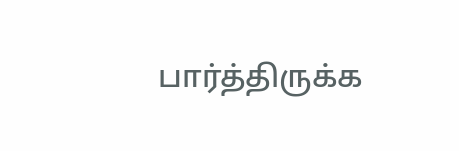பார்த்திருக்க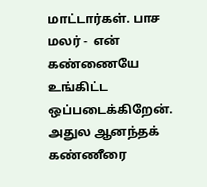மாட்டார்கள். பாச மலர் -  என் கண்ணையே உங்கிட்ட ஒப்படைக்கிறேன். அதுல ஆனந்தக் கண்ணீரை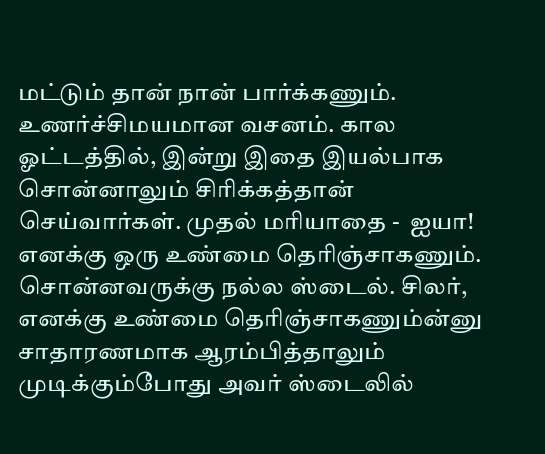மட்டும் தான் நான் பார்க்கணும். உணர்ச்சிமயமான வசனம். கால ஓட்டத்தில், இன்று இதை இயல்பாக சொன்னாலும் சிரிக்கத்தான் செய்வார்கள். முதல் மரியாதை -  ஐயா! எனக்கு ஒரு உண்மை தெரிஞ்சாகணும். சொன்னவருக்கு நல்ல ஸ்டைல். சிலர், எனக்கு உண்மை தெரிஞ்சாகணும்ன்னு சாதாரணமாக ஆரம்பித்தாலும் முடிக்கும்போது அவர் ஸ்டைலில்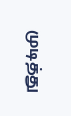முடித்து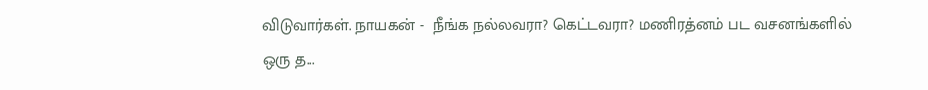விடுவார்கள். நாயகன் -  நீங்க நல்லவரா? கெட்டவரா? மணிரத்னம் பட வசனங்களில் ஒரு த...